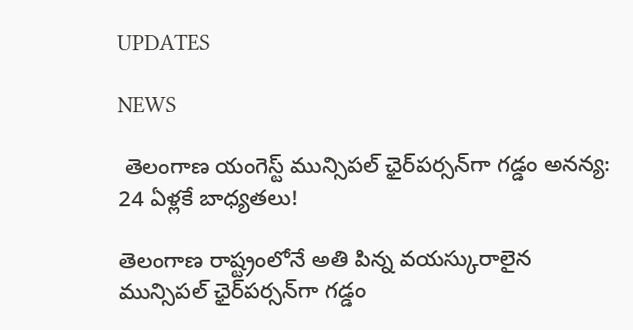UPDATES

NEWS

 తెలంగాణ యంగెస్ట్ మున్సిపల్ ఛైర్‌పర్సన్‌గా గడ్డం అనన్య: 24 ఏళ్లకే బాధ్యతలు!

తెలంగాణ రాష్ట్రంలోనే అతి పిన్న వయస్కురాలైన మున్సిపల్ ఛైర్‌పర్సన్‌గా గడ్డం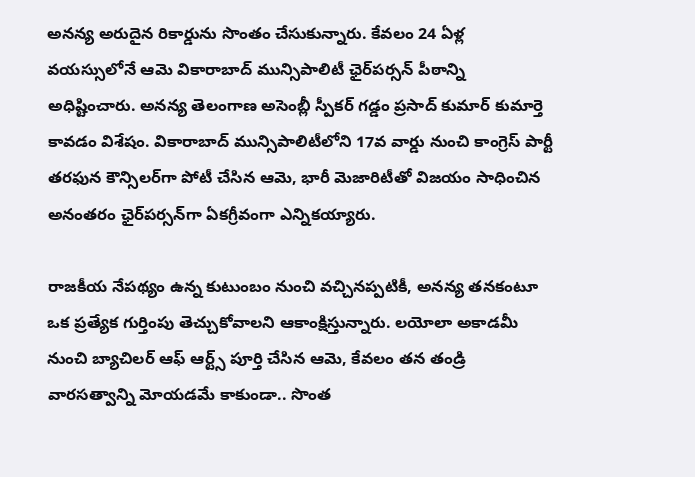అనన్య అరుదైన రికార్డును సొంతం చేసుకున్నారు. కేవలం 24 ఏళ్ల వయస్సులోనే ఆమె వికారాబాద్ మున్సిపాలిటీ ఛైర్‌పర్సన్ పీఠాన్ని అధిష్టించారు. అనన్య తెలంగాణ అసెంబ్లీ స్పీకర్ గడ్డం ప్రసాద్ కుమార్ కుమార్తె కావడం విశేషం. వికారాబాద్ మున్సిపాలిటీలోని 17వ వార్డు నుంచి కాంగ్రెస్ పార్టీ తరఫున కౌన్సిలర్‌గా పోటీ చేసిన ఆమె, భారీ మెజారిటీతో విజయం సాధించిన అనంతరం ఛైర్‌పర్సన్‌గా ఏకగ్రీవంగా ఎన్నికయ్యారు.

రాజకీయ నేపథ్యం ఉన్న కుటుంబం నుంచి వచ్చినప్పటికీ, అనన్య తనకంటూ ఒక ప్రత్యేక గుర్తింపు తెచ్చుకోవాలని ఆకాంక్షిస్తున్నారు. లయోలా అకాడమీ నుంచి బ్యాచిలర్ ఆఫ్ ఆర్ట్స్ పూర్తి చేసిన ఆమె, కేవలం తన తండ్రి వారసత్వాన్ని మోయడమే కాకుండా.. సొంత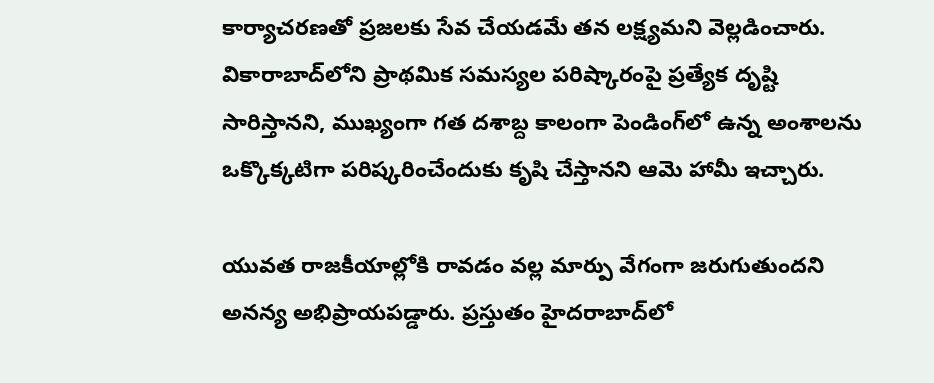కార్యాచరణతో ప్రజలకు సేవ చేయడమే తన లక్ష్యమని వెల్లడించారు. వికారాబాద్‌లోని ప్రాథమిక సమస్యల పరిష్కారంపై ప్రత్యేక దృష్టి సారిస్తానని, ముఖ్యంగా గత దశాబ్ద కాలంగా పెండింగ్‌లో ఉన్న అంశాలను ఒక్కొక్కటిగా పరిష్కరించేందుకు కృషి చేస్తానని ఆమె హామీ ఇచ్చారు.

యువత రాజకీయాల్లోకి రావడం వల్ల మార్పు వేగంగా జరుగుతుందని అనన్య అభిప్రాయపడ్డారు. ప్రస్తుతం హైదరాబాద్‌లో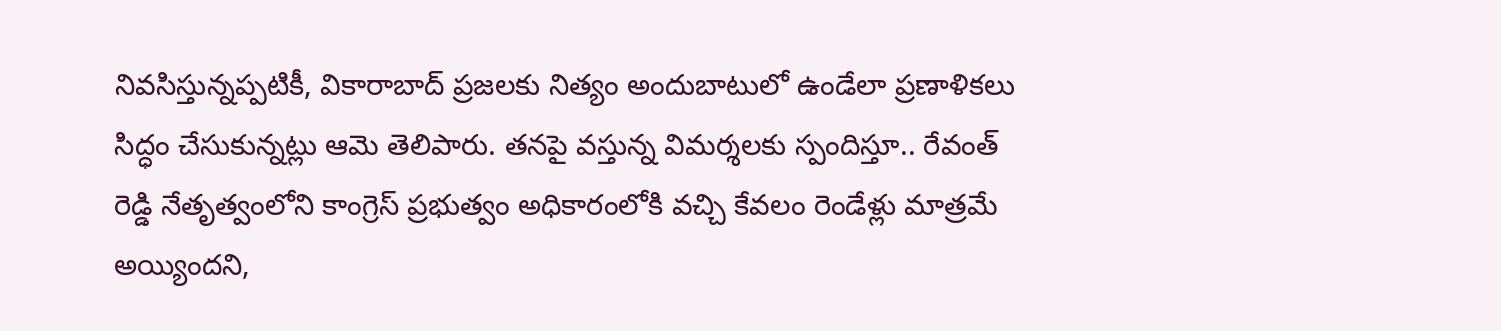నివసిస్తున్నప్పటికీ, వికారాబాద్ ప్రజలకు నిత్యం అందుబాటులో ఉండేలా ప్రణాళికలు సిద్ధం చేసుకున్నట్లు ఆమె తెలిపారు. తనపై వస్తున్న విమర్శలకు స్పందిస్తూ.. రేవంత్ రెడ్డి నేతృత్వంలోని కాంగ్రెస్ ప్రభుత్వం అధికారంలోకి వచ్చి కేవలం రెండేళ్లు మాత్రమే అయ్యిందని,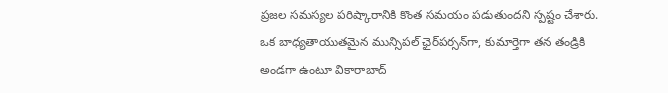ప్రజల సమస్యల పరిష్కారానికి కొంత సమయం పడుతుందని స్పష్టం చేశారు. ఒక బాధ్యతాయుతమైన మున్సిపల్ ఛైర్‌పర్సన్‌గా, కుమార్తెగా తన తండ్రికి అండగా ఉంటూ వికారాబాద్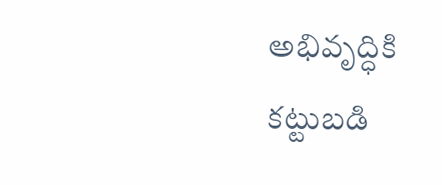అభివృద్ధికి కట్టుబడి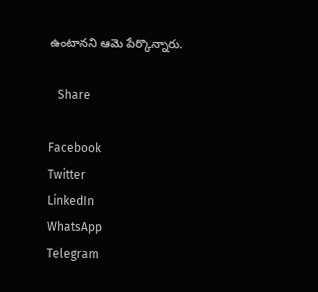ఉంటానని ఆమె పేర్కొన్నారు.

   Share

Facebook
Twitter
LinkedIn
WhatsApp
Telegram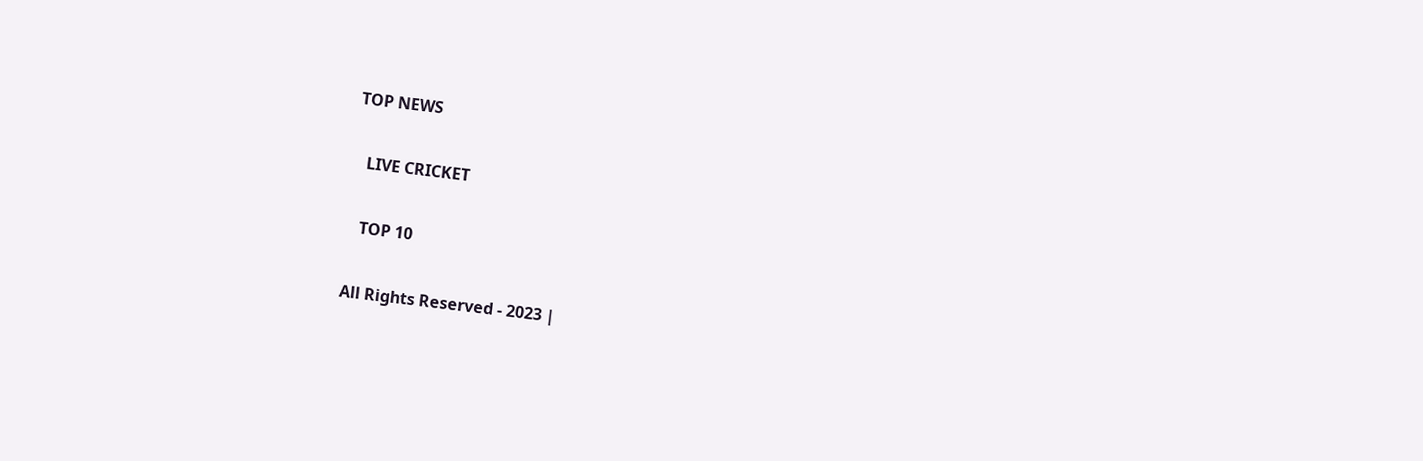TOP NEWS

   LIVE CRICKET

   TOP 10

All Rights Reserved - 2023 |